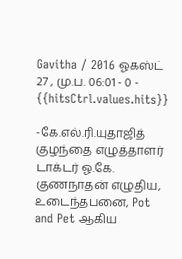Gavitha / 2016 ஓகஸ்ட் 27 , மு.ப. 06:01 - 0 - {{hitsCtrl.values.hits}}

-கே.எல்.ரி.யுதாஜித்
குழந்தை எழுத்தாளர் டாக்டர் ஓ.கே. குணநாதன் எழுதிய, உடைந்தபனை, Pot and Pet ஆகிய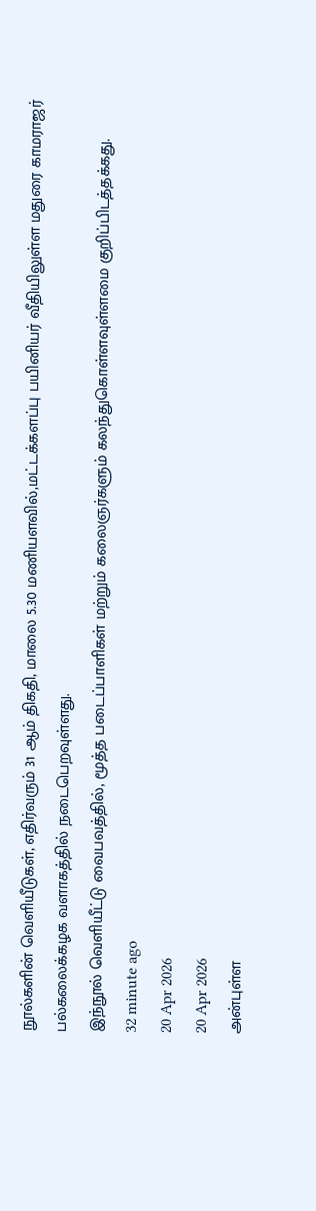நூல்களின் வெளியீடுகள், எதிர்வரும் 31 ஆம் திகதி, மாலை 5.30 மணியளவில்,மட்டக்களப்பு பயினியர் வீதியிலுள்ள மதுரை காமராஜர் பல்கலைக்கழக வளாகத்தில் நடைபெறவுள்ளது.
இந்நூல் வெளியீட்டு வைபவத்தில், மூத்த படைப்பாளிகள் மற்றும் கலைஞர்களும் கலந்துகொள்ளவுள்ளமை குறிப்பிடத்தக்கது.
32 minute ago
20 Apr 2026
20 Apr 2026
அன்புள்ள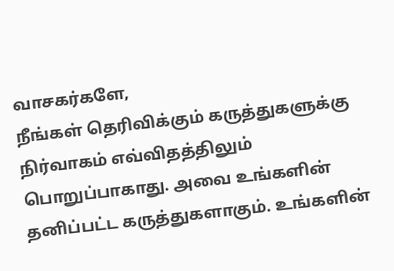வாசகர்களே,
நீங்கள் தெரிவிக்கும் கருத்துகளுக்கு நிர்வாகம் எவ்விதத்திலும் பொறுப்பாகாது. அவை உங்களின் தனிப்பட்ட கருத்துகளாகும். உங்களின்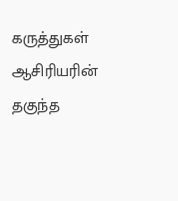கருத்துகள் ஆசிரியரின் தகுந்த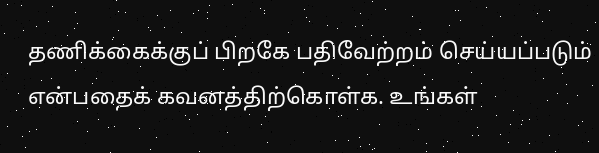தணிக்கைக்குப் பிறகே பதிவேற்றம் செய்யப்படும் என்பதைக் கவனத்திற்கொள்க. உங்கள்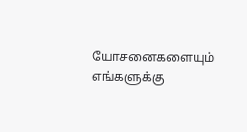யோசனைகளையும் எங்களுக்கு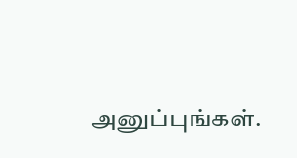அனுப்புங்கள்.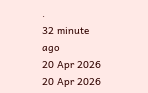.
32 minute ago
20 Apr 2026
20 Apr 2026